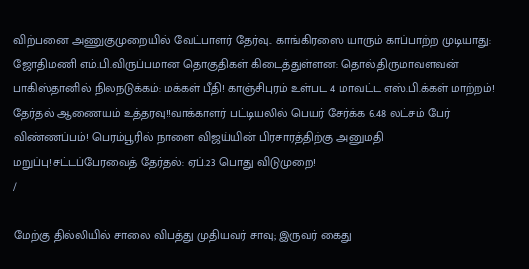விற்பனை அணுகுமுறையில் வேட்பாளர் தேர்வு.. காங்கிரஸை யாரும் காப்பாற்ற முடியாது: ஜோதிமணி எம்.பி.விருப்பமான தொகுதிகள் கிடைத்துள்ளன: தொல்.திருமாவளவன் பாகிஸ்தானில் நிலநடுக்கம்: மக்கள் பீதி! காஞ்சிபுரம் உள்பட 4 மாவட்ட எஸ்.பி.க்கள் மாற்றம்! தேர்தல் ஆணையம் உத்தரவு!!வாக்காளர் பட்டியலில் பெயர் சேர்க்க 6.48 லட்சம் பேர் விண்ணப்பம்! பெரம்பூரில் நாளை விஜய்யின் பிரசாரத்திற்கு அனுமதி மறுப்பு!சட்டப்பேரவைத் தேர்தல்: ஏப்.23 பொது விடுமுறை!
/

மேற்கு தில்லியில் சாலை விபத்து முதியவர் சாவு; இருவர் கைது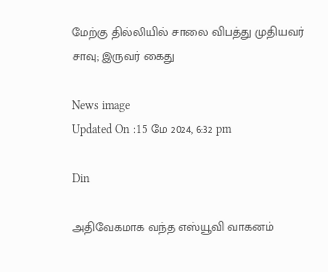மேற்கு தில்லியில் சாலை விபத்து முதியவர் சாவு; இருவர் கைது

News image
Updated On :15 மே 2024, 6:32 pm

Din

அதிவேகமாக வந்த எஸ்யூவி வாகனம்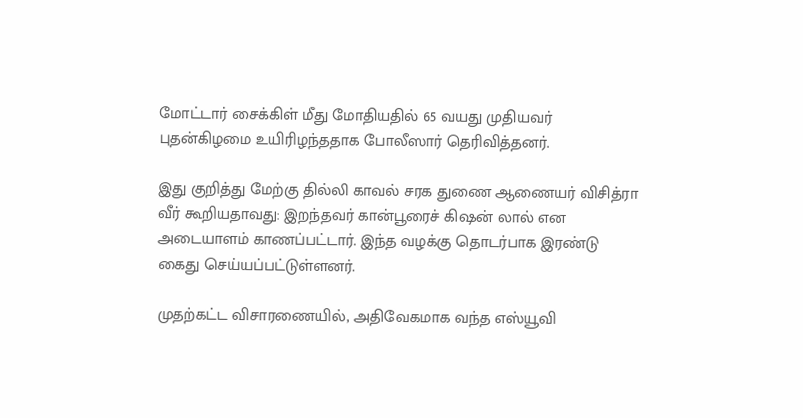மோட்டார் சைக்கிள் மீது மோதியதில் 65 வயது முதியவர் புதன்கிழமை உயிரிழந்ததாக போலீஸார் தெரிவித்தனர்.

இது குறித்து மேற்கு தில்லி காவல் சரக துணை ஆணையர் விசித்ரா வீர் கூறியதாவது: இறந்தவர் கான்பூரைச் கிஷன் லால் என அடையாளம் காணப்பட்டார். இந்த வழக்கு தொடர்பாக இரண்டு கைது செய்யப்பட்டுள்ளனர்.

முதற்கட்ட விசாரணையில், அதிவேகமாக வந்த எஸ்யூவி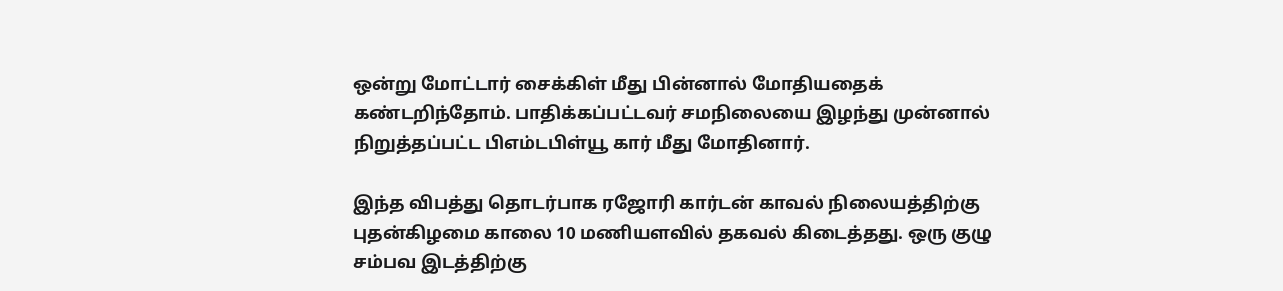ஒன்று மோட்டார் சைக்கிள் மீது பின்னால் மோதியதைக் கண்டறிந்தோம். பாதிக்கப்பட்டவர் சமநிலையை இழந்து முன்னால் நிறுத்தப்பட்ட பிஎம்டபிள்யூ கார் மீது மோதினார்.

இந்த விபத்து தொடர்பாக ரஜோரி கார்டன் காவல் நிலையத்திற்கு புதன்கிழமை காலை 10 மணியளவில் தகவல் கிடைத்தது. ஒரு குழு சம்பவ இடத்திற்கு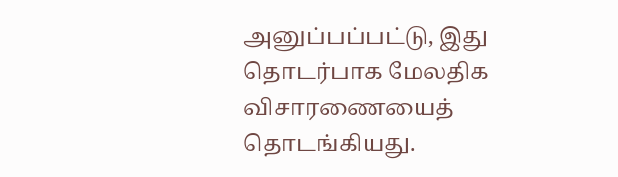அனுப்பப்பட்டு, இது தொடர்பாக மேலதிக விசாரணையைத் தொடங்கியது.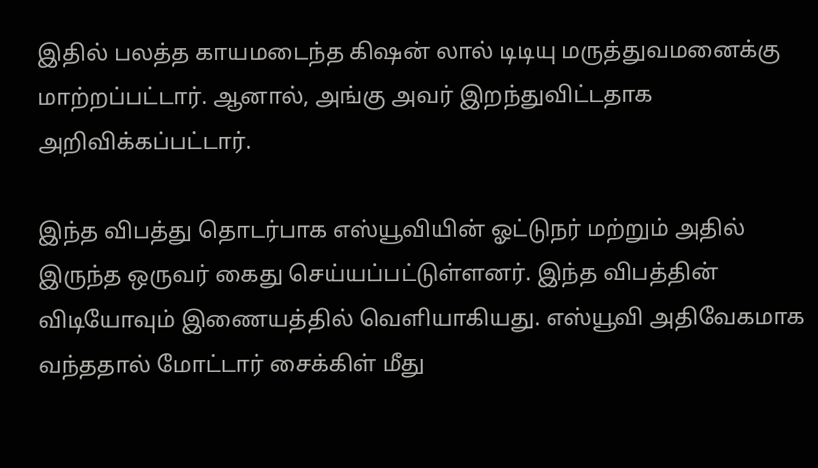இதில் பலத்த காயமடைந்த கிஷன் லால் டிடியு மருத்துவமனைக்கு மாற்றப்பட்டார். ஆனால், அங்கு அவர் இறந்துவிட்டதாக அறிவிக்கப்பட்டார்.

இந்த விபத்து தொடர்பாக எஸ்யூவியின் ஓட்டுநர் மற்றும் அதில் இருந்த ஒருவர் கைது செய்யப்பட்டுள்ளனர். இந்த விபத்தின் விடியோவும் இணையத்தில் வெளியாகியது. எஸ்யூவி அதிவேகமாக வந்ததால் மோட்டார் சைக்கிள் மீது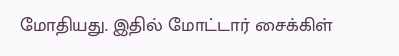மோதியது. இதில் மோட்டார் சைக்கிள்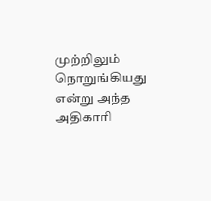முற்றிலும் நொறுங்கியது என்று அந்த அதிகாரி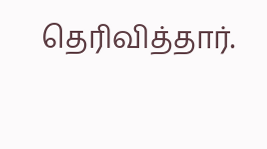தெரிவித்தார்.